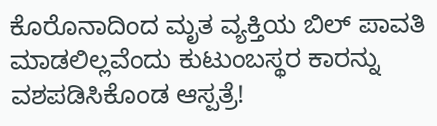ಕೊರೊನಾದಿಂದ ಮೃತ ವ್ಯಕ್ತಿಯ ಬಿಲ್ ಪಾವತಿ ಮಾಡಲಿಲ್ಲವೆಂದು ಕುಟುಂಬಸ್ಥರ ಕಾರನ್ನು ವಶಪಡಿಸಿಕೊಂಡ ಆಸ್ಪತ್ರೆ!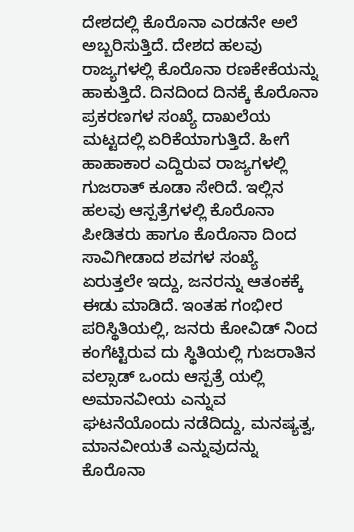ದೇಶದಲ್ಲಿ ಕೊರೊನಾ ಎರಡನೇ ಅಲೆ ಅಬ್ಬರಿಸುತ್ತಿದೆ. ದೇಶದ ಹಲವು ರಾಜ್ಯಗಳಲ್ಲಿ ಕೊರೊನಾ ರಣಕೇಕೆಯನ್ನು ಹಾಕುತ್ತಿದೆ. ದಿನದಿಂದ ದಿನಕ್ಕೆ ಕೊರೊನಾ ಪ್ರಕರಣಗಳ ಸಂಖ್ಯೆ ದಾಖಲೆಯ ಮಟ್ಟದಲ್ಲಿ ಏರಿಕೆಯಾಗುತ್ತಿದೆ. ಹೀಗೆ ಹಾಹಾಕಾರ ಎದ್ದಿರುವ ರಾಜ್ಯಗಳಲ್ಲಿ ಗುಜರಾತ್ ಕೂಡಾ ಸೇರಿದೆ. ಇಲ್ಲಿನ ಹಲವು ಆಸ್ಪತ್ರೆಗಳಲ್ಲಿ ಕೊರೊನಾ ಪೀಡಿತರು ಹಾಗೂ ಕೊರೊನಾ ದಿಂದ ಸಾವಿಗೀಡಾದ ಶವಗಳ ಸಂಖ್ಯೆ ಏರುತ್ತಲೇ ಇದ್ದು, ಜನರನ್ನು ಆತಂಕಕ್ಕೆ ಈಡು ಮಾಡಿದೆ. ಇಂತಹ ಗಂಭೀರ ಪರಿಸ್ಥಿತಿಯಲ್ಲಿ, ಜನರು ಕೋವಿಡ್ ನಿಂದ ಕಂಗೆಟ್ಟಿರುವ ದು ಸ್ಥಿತಿಯಲ್ಲಿ ಗುಜರಾತಿನ ವಲ್ಸಾಡ್ ಒಂದು ಆಸ್ಪತ್ರೆ ಯಲ್ಲಿ ಅಮಾನವೀಯ ಎನ್ನುವ ಘಟನೆಯೊಂದು ನಡೆದಿದ್ದು, ಮನಷ್ಯತ್ವ, ಮಾನವೀಯತೆ ಎನ್ನುವುದನ್ನು ಕೊರೊನಾ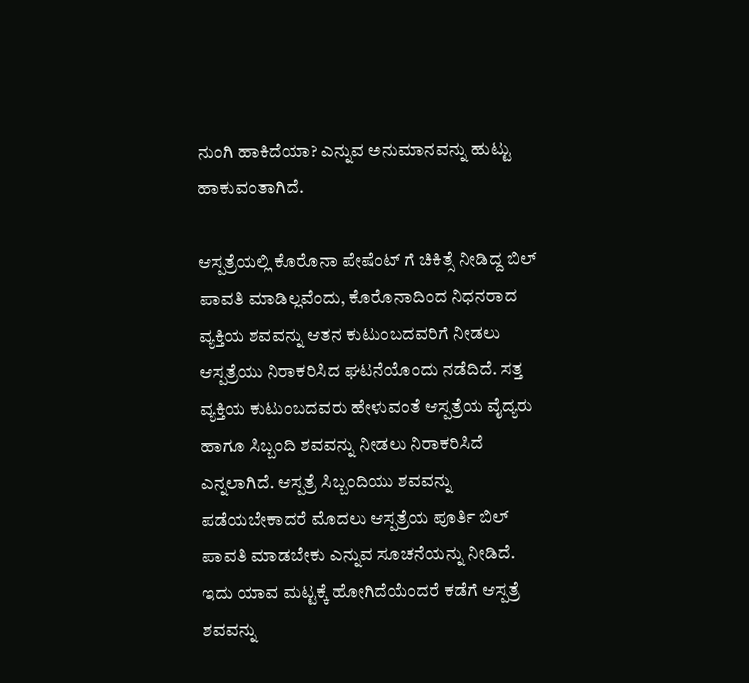ನುಂಗಿ ಹಾಕಿದೆಯಾ? ಎನ್ನುವ ಅನುಮಾನವನ್ನು ಹುಟ್ಟು ಹಾಕುವಂತಾಗಿದೆ.

ಆಸ್ಪತ್ರೆಯಲ್ಲಿ ಕೊರೊನಾ ಪೇಷೆಂಟ್ ಗೆ ಚಿಕಿತ್ಸೆ ನೀಡಿದ್ದ ಬಿಲ್ ಪಾವತಿ ಮಾಡಿಲ್ಲವೆಂದು, ಕೊರೊನಾದಿಂದ ನಿಧನರಾದ ವ್ಯಕ್ತಿಯ ಶವವನ್ನು ಆತನ ಕುಟುಂಬದವರಿಗೆ ನೀಡಲು ಆಸ್ಪತ್ರೆಯು ನಿರಾಕರಿಸಿದ ಘಟನೆಯೊಂದು ನಡೆದಿದೆ. ಸತ್ತ ವ್ಯಕ್ತಿಯ ಕುಟುಂಬದವರು ಹೇಳುವಂತೆ ಆಸ್ಪತ್ರೆಯ ವೈದ್ಯರು ಹಾಗೂ ಸಿಬ್ಬಂದಿ ಶವವನ್ನು ನೀಡಲು ನಿರಾಕರಿಸಿದೆ ಎನ್ನಲಾಗಿದೆ. ಆಸ್ಪತ್ರೆ ಸಿಬ್ಬಂದಿಯು ಶವವನ್ನು ಪಡೆಯಬೇಕಾದರೆ ಮೊದಲು ಆಸ್ಪತ್ರೆಯ ಪೂರ್ತಿ ಬಿಲ್ ಪಾವತಿ ಮಾಡಬೇಕು ಎನ್ನುವ ಸೂಚನೆಯನ್ನು ನೀಡಿದೆ. ಇದು ಯಾವ ಮಟ್ಟಕ್ಕೆ ಹೋಗಿದೆಯೆಂದರೆ ಕಡೆಗೆ ಆಸ್ಪತ್ರೆ ಶವವನ್ನು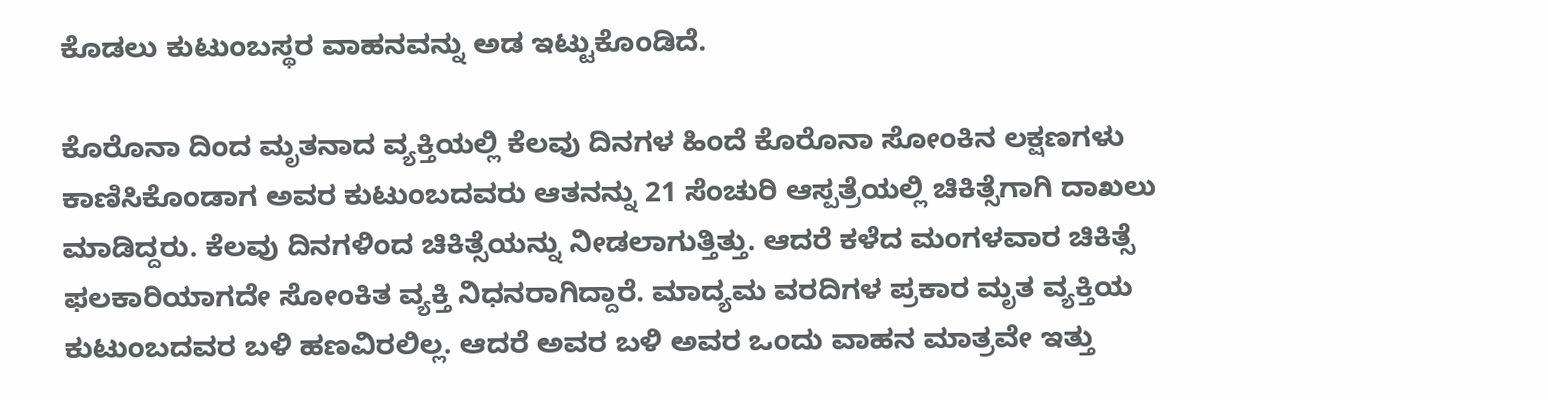ಕೊಡಲು ಕುಟುಂಬಸ್ಥರ ವಾಹನವನ್ನು ಅಡ ಇಟ್ಟುಕೊಂಡಿದೆ.

ಕೊರೊನಾ ದಿಂದ ಮೃತನಾದ ವ್ಯಕ್ತಿಯಲ್ಲಿ ಕೆಲವು ದಿನಗಳ ಹಿಂದೆ ಕೊರೊನಾ ಸೋಂಕಿನ ಲಕ್ಷಣಗಳು ಕಾಣಿಸಿಕೊಂಡಾಗ ಅವರ ಕುಟುಂಬದವರು ಆತನನ್ನು 21 ಸೆಂಚುರಿ ಆಸ್ಪತ್ರೆಯಲ್ಲಿ ಚಿಕಿತ್ಸೆಗಾಗಿ ದಾಖಲು ಮಾಡಿದ್ದರು. ಕೆಲವು ದಿನಗಳಿಂದ ಚಿಕಿತ್ಸೆಯನ್ನು ನೀಡಲಾಗುತ್ತಿತ್ತು. ಆದರೆ ಕಳೆದ ಮಂಗಳವಾರ ಚಿಕಿತ್ಸೆ ಫಲಕಾರಿಯಾಗದೇ ಸೋಂಕಿತ ವ್ಯಕ್ತಿ ನಿಧನರಾಗಿದ್ದಾರೆ. ಮಾದ್ಯಮ ವರದಿಗಳ ಪ್ರಕಾರ ಮೃತ ವ್ಯಕ್ತಿಯ ಕುಟುಂಬದವರ ಬಳಿ ಹಣವಿರಲಿಲ್ಲ. ಆದರೆ ಅವರ ಬಳಿ ಅವರ ಒಂದು ವಾಹನ ಮಾತ್ರವೇ ಇತ್ತು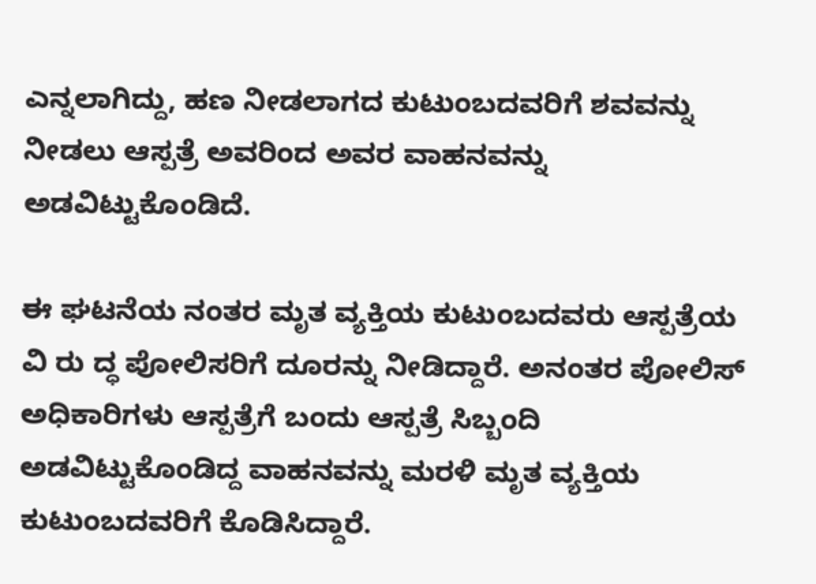ಎನ್ನಲಾಗಿದ್ದು, ಹಣ ನೀಡಲಾಗದ ಕುಟುಂಬದವರಿಗೆ ಶವವನ್ನು ನೀಡಲು ಆಸ್ಪತ್ರೆ ಅವರಿಂದ ಅವರ ವಾಹನವನ್ನು ಅಡವಿಟ್ಟುಕೊಂಡಿದೆ.

ಈ ಘಟನೆಯ ನಂತರ ಮೃತ ವ್ಯಕ್ತಿಯ ಕುಟುಂಬದವರು ಆಸ್ಪತ್ರೆಯ ವಿ ರು ದ್ಧ ಪೋಲಿಸರಿಗೆ ದೂರನ್ನು ನೀಡಿದ್ದಾರೆ. ಅನಂತರ ಪೋಲಿಸ್ ಅಧಿಕಾರಿಗಳು ಆಸ್ಪತ್ರೆಗೆ ಬಂದು ಆಸ್ಪತ್ರೆ ಸಿಬ್ಬಂದಿ ಅಡವಿಟ್ಟುಕೊಂಡಿದ್ದ ವಾಹನವನ್ನು ಮರಳಿ ಮೃತ ವ್ಯಕ್ತಿಯ ಕುಟುಂಬದವರಿಗೆ ಕೊಡಿಸಿದ್ದಾರೆ.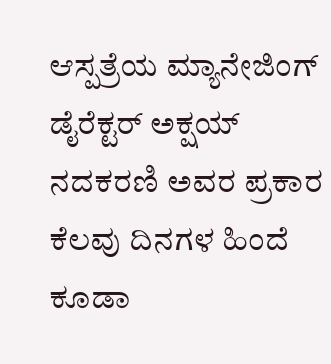ಆಸ್ಪತ್ರೆಯ ಮ್ಯಾನೇಜಿಂಗ್ ಡೈರೆಕ್ಟರ್ ಅಕ್ಷಯ್ ನದಕರಣಿ ಅವರ ಪ್ರಕಾರ ಕೆಲವು ದಿನಗಳ ಹಿಂದೆ ಕೂಡಾ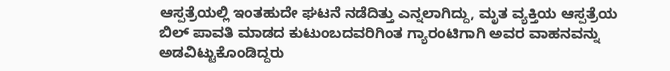ಆಸ್ಪತ್ರೆಯಲ್ಲಿ ಇಂತಹುದೇ ಘಟನೆ ನಡೆದಿತ್ತು ಎನ್ನಲಾಗಿದ್ದು, ಮೃತ ವ್ಯಕ್ತಿಯ ಆಸ್ಪತ್ರೆಯ ಬಿಲ್ ಪಾವತಿ ಮಾಡದ ಕುಟುಂಬದವರಿಗಿಂತ ಗ್ಯಾರಂಟಿಗಾಗಿ ಅವರ ವಾಹನವನ್ನು ಅಡವಿಟ್ಟುಕೊಂಡಿದ್ದರು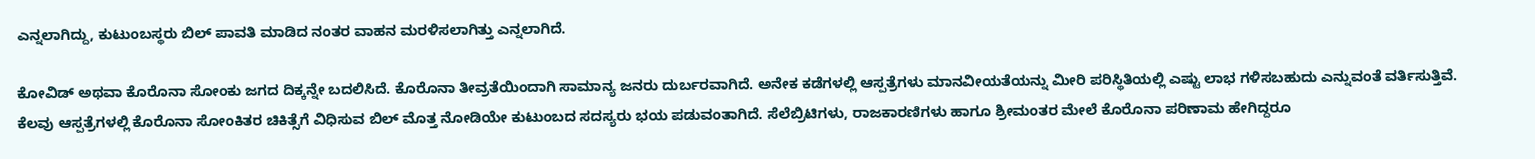ಎನ್ನಲಾಗಿದ್ದು, ಕುಟುಂಬಸ್ಥರು ಬಿಲ್ ಪಾವತಿ ಮಾಡಿದ ನಂತರ ವಾಹನ ಮರಳಿಸಲಾಗಿತ್ತು ಎನ್ನಲಾಗಿದೆ.

ಕೋವಿಡ್ ಅಥವಾ ಕೊರೊನಾ ಸೋಂಕು ಜಗದ ದಿಕ್ಕನ್ನೇ ಬದಲಿಸಿದೆ. ಕೊರೊನಾ ತೀವ್ರತೆಯಿಂದಾಗಿ ಸಾಮಾನ್ಯ ಜನರು ದುರ್ಬರವಾಗಿದೆ. ಅನೇಕ ಕಡೆಗಳಲ್ಲಿ ಆಸ್ಪತ್ರೆಗಳು ಮಾನವೀಯತೆಯನ್ನು ಮೀರಿ ಪರಿಸ್ಥಿತಿಯಲ್ಲಿ ಎಷ್ಟು ಲಾಭ ಗಳಿಸಬಹುದು ಎನ್ನುವಂತೆ ವರ್ತಿಸುತ್ತಿವೆ. ಕೆಲವು ಆಸ್ಪತ್ರೆಗಳಲ್ಲಿ ಕೊರೊನಾ ಸೋಂಕಿತರ ಚಿಕಿತ್ಸೆಗೆ ವಿಧಿಸುವ ಬಿಲ್ ಮೊತ್ತ ನೋಡಿಯೇ ಕುಟುಂಬದ ಸದಸ್ಯರು ಭಯ ಪಡುವಂತಾಗಿದೆ. ಸೆಲೆಬ್ರಿಟಿಗಳು, ರಾಜಕಾರಣಿಗಳು ಹಾಗೂ ಶ್ರೀಮಂತರ ಮೇಲೆ ಕೊರೊನಾ ಪರಿಣಾಮ ಹೇಗಿದ್ದರೂ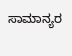ಸಾಮಾನ್ಯರ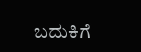ಬದುಕಿಗೆ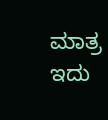ಮಾತ್ರ ಇದು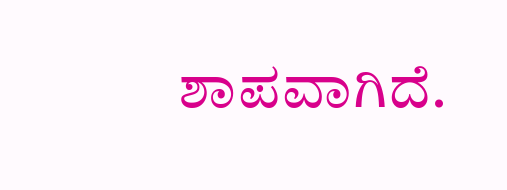ಶಾಪವಾಗಿದೆ.